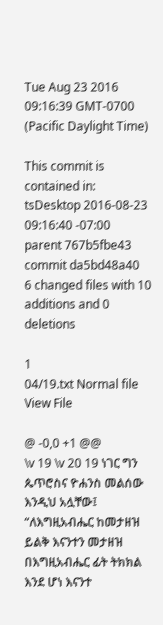Tue Aug 23 2016 09:16:39 GMT-0700 (Pacific Daylight Time)

This commit is contained in:
tsDesktop 2016-08-23 09:16:40 -07:00
parent 767b5fbe43
commit da5bd48a40
6 changed files with 10 additions and 0 deletions

1
04/19.txt Normal file
View File

@ -0,0 +1 @@
\v 19 \v 20 19 ነገር ግን ጴጥሮስና ዮሐንስ መልሰው እንዲህ አሏቸው፤ “ለእግዚአብሔር ከመታዘዝ ይልቅ እናንተን መታዘዝ በእግዚአብሔር ፊት ትክክል እንደ ሆነ እናንተ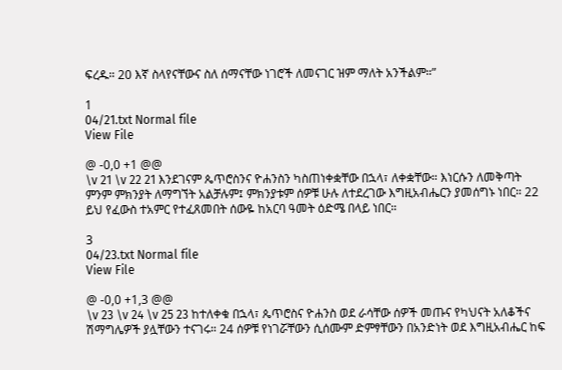ፍረዱ። 20 እኛ ስላየናቸውና ስለ ሰማናቸው ነገሮች ለመናገር ዝም ማለት አንችልም።”

1
04/21.txt Normal file
View File

@ -0,0 +1 @@
\v 21 \v 22 21 እንደገናም ጴጥሮስንና ዮሐንስን ካስጠነቀቋቸው በኋላ፣ ለቀቋቸው። እነርሱን ለመቅጣት ምንም ምክንያት ለማግኘት አልቻሉም፤ ምክንያቱም ሰዎቹ ሁሉ ለተደረገው እግዚአብሔርን ያመሰግኑ ነበር። 22 ይህ የፈውስ ተአምር የተፈጸመበት ሰውዬ ከአርባ ዓመት ዕድሜ በላይ ነበር።

3
04/23.txt Normal file
View File

@ -0,0 +1,3 @@
\v 23 \v 24 \v 25 23 ከተለቀቁ በኋላ፣ ጴጥሮስና ዮሐንስ ወደ ራሳቸው ሰዎች መጡና የካህናት አለቆችና ሽማግሌዎች ያሏቸውን ተናገሩ። 24 ሰዎቹ የነገሯቸውን ሲሰሙም ድምፃቸውን በአንድነት ወደ እግዚአብሔር ከፍ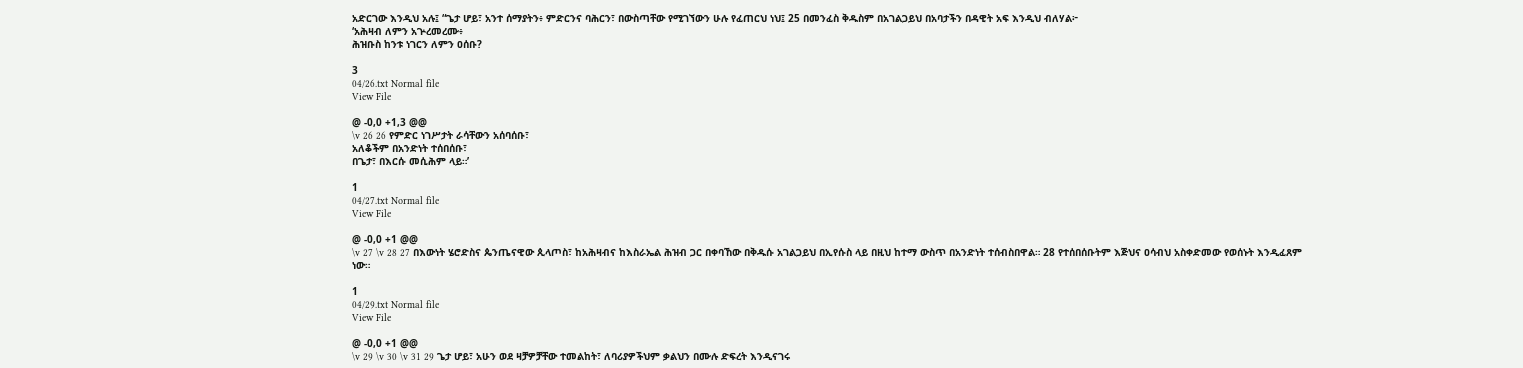አድርገው እንዲህ አሉ፤ “ጌታ ሆይ፣ አንተ ሰማያትን፥ ምድርንና ባሕርን፣ በውስጣቸው የሚገኘውን ሁሉ የፈጠርህ ነህ፤ 25 በመንፈስ ቅዱስም በአገልጋይህ በአባታችን በዳዊት አፍ እንዲህ ብለሃል፦
‘አሕዛብ ለምን አጕረመረሙ፥
ሕዝቡስ ከንቱ ነገርን ለምን ዐሰቡ?

3
04/26.txt Normal file
View File

@ -0,0 +1,3 @@
\v 26 26 የምድር ነገሥታት ራሳቸውን አሰባሰቡ፣
አለቆችም በአንድነት ተሰበሰቡ፣
በጌታ፣ በእርሱ መሲሕም ላይ።’

1
04/27.txt Normal file
View File

@ -0,0 +1 @@
\v 27 \v 28 27 በእውነት ሄሮድስና ጴንጤናዊው ጲላጦስ፣ ከአሕዛብና ከእስራኤል ሕዝብ ጋር በቀባኸው በቅዱሱ አገልጋይህ በኢየሱስ ላይ በዚህ ከተማ ውስጥ በአንድነት ተሰብስበዋል። 28 የተሰበሰቡትም እጅህና ዐሳብህ አስቀድመው የወሰኑት እንዲፈጸም ነው።

1
04/29.txt Normal file
View File

@ -0,0 +1 @@
\v 29 \v 30 \v 31 29 ጌታ ሆይ፣ አሁን ወደ ዛቻዎቻቸው ተመልከት፣ ለባሪያዎችህም ቃልህን በሙሉ ድፍረት እንዲናገሩ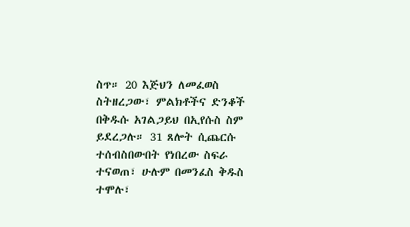ስጥ። 20 እጅህን ለመፈወስ ስትዘረጋው፣ ምልክቶችና ድንቆች በቅዱሱ አገልጋይህ በኢየሱስ ስም ይደረጋሉ። 31 ጸሎት ሲጨርሱ ተሰብስበውበት የነበረው ስፍራ ተናወጠ፣ ሁሉም በመንፈስ ቅዱስ ተሞሉ፣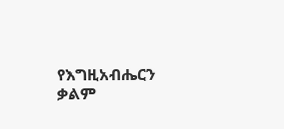የእግዚአብሔርን ቃልም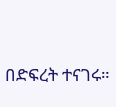በድፍረት ተናገሩ።